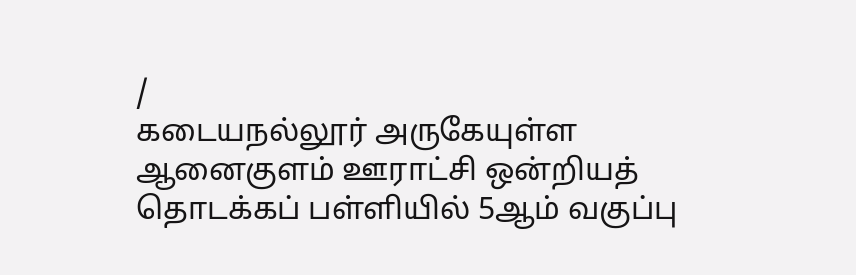/
கடையநல்லூர் அருகேயுள்ள ஆனைகுளம் ஊராட்சி ஒன்றியத் தொடக்கப் பள்ளியில் 5ஆம் வகுப்பு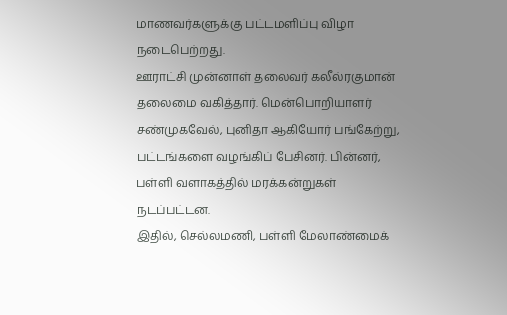மாணவர்களுக்கு பட்டமளிப்பு விழா நடைபெற்றது.
ஊராட்சி முன்னாள் தலைவர் கலீல்ரகுமான் தலைமை வகித்தார். மென்பொறியாளர் சண்முகவேல், புனிதா ஆகியோர் பங்கேற்று, பட்டங்களை வழங்கிப் பேசினர். பின்னர், பள்ளி வளாகத்தில் மரக்கன்றுகள் நடப்பட்டன.
இதில், செல்லமணி, பள்ளி மேலாண்மைக்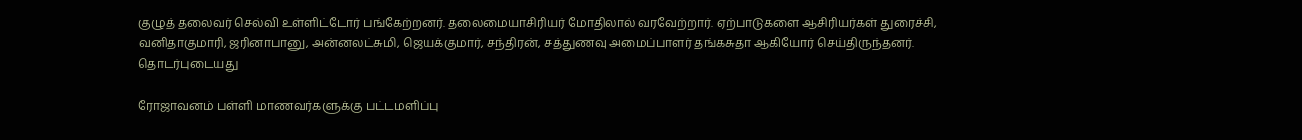குழுத் தலைவர் செல்வி உள்ளிட்டோர் பங்கேற்றனர். தலைமையாசிரியர் மோதிலால் வரவேற்றார். ஏற்பாடுகளை ஆசிரியர்கள் துரைச்சி, வனிதாகுமாரி, ஜரினாபானு, அன்னலட்சுமி, ஜெயக்குமார், சந்திரன், சத்துணவு அமைப்பாளர் தங்கசுதா ஆகியோர் செய்திருந்தனர்.
தொடர்புடையது

ரோஜாவனம் பள்ளி மாணவர்களுக்கு பட்டமளிப்பு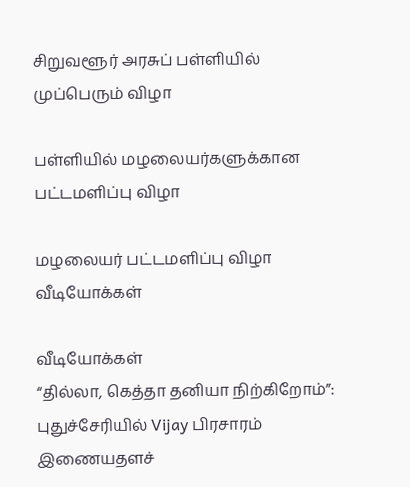சிறுவளூர் அரசுப் பள்ளியில் முப்பெரும் விழா

பள்ளியில் மழலையர்களுக்கான பட்டமளிப்பு விழா

மழலையர் பட்டமளிப்பு விழா
வீடியோக்கள்

வீடியோக்கள்
“தில்லா, கெத்தா தனியா நிற்கிறோம்”: புதுச்சேரியில் Vijay பிரசாரம்
இணையதளச்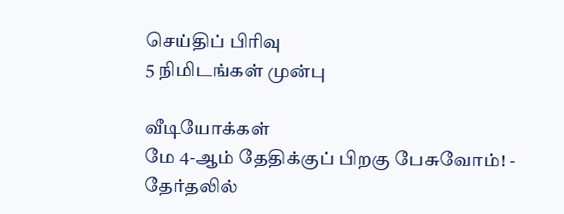செய்திப் பிரிவு
5 நிமிடங்கள் முன்பு

வீடியோக்கள்
மே 4-ஆம் தேதிக்குப் பிறகு பேசுவோம்! - தேர்தலில்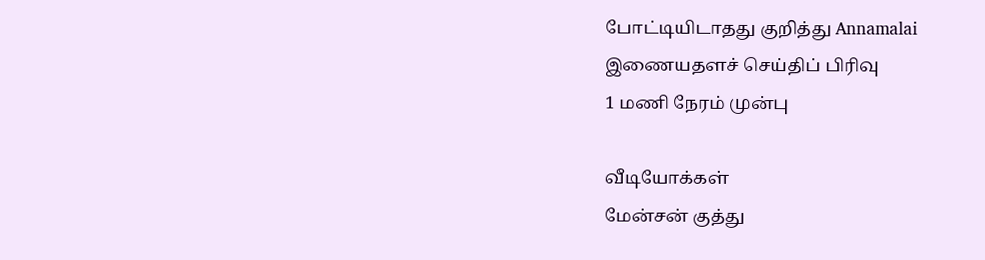போட்டியிடாதது குறித்து Annamalai
இணையதளச் செய்திப் பிரிவு
1 மணி நேரம் முன்பு

வீடியோக்கள்
மேன்சன் குத்து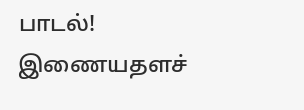பாடல்!
இணையதளச்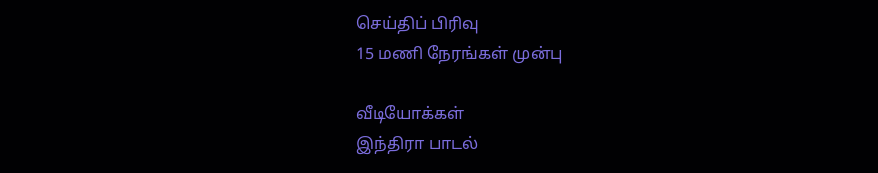செய்திப் பிரிவு
15 மணி நேரங்கள் முன்பு

வீடியோக்கள்
இந்திரா பாடல்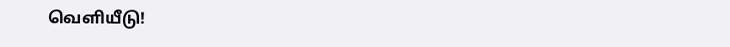வெளியீடு!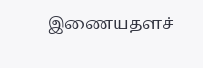இணையதளச்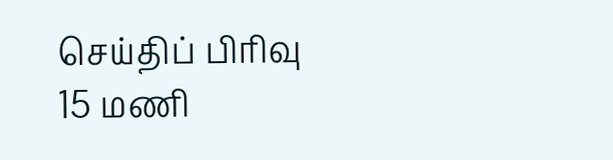செய்திப் பிரிவு
15 மணி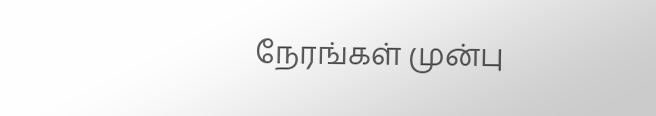நேரங்கள் முன்பு